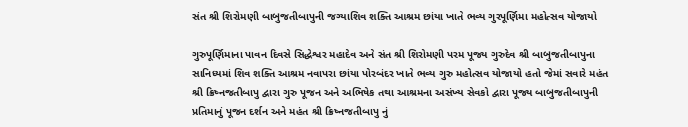સંત શ્રી શિરોમણી બાબુજતીબાપુની જગ્યાશિવ શક્તિ આશ્રમ છાંયા ખાતે ભવ્ય ગુરપૂર્ણિમા મહોત્સવ યોજાયો

ગુરુપૂર્ણિમાના પાવન દિવસે સિદ્ધેશ્વર મહાદેવ અને સંત શ્રી શિરોમણી પરમ પૂજ્ય ગુરુદેવ શ્રી બાબુજતીબાપુના સાનિધ્યમાં શિવ શક્તિ આશ્રમ નવાપરા છાંયા પોરબંદર ખાતે ભવ્ય ગુરુ મહોત્સવ યોજાયો હતો જેમાં સવારે મહંત શ્રી ક્રિષ્નજતીબાપુ દ્વારા ગુરુ પૂજન અને અભિષેક તથા આશ્રમના અસંખ્ય સેવકો દ્વારા પૂજ્ય બાબુજતીબાપુની પ્રતિમાનું પૂજન દર્શન અને મહંત શ્રી ક્રિષ્નજતીબાપુ નું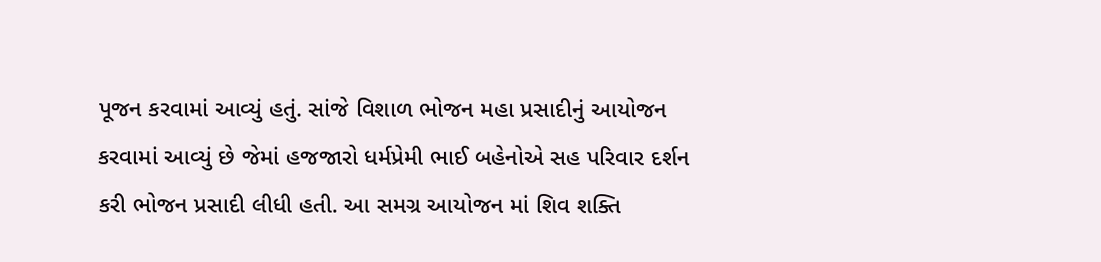પૂજન કરવામાં આવ્યું હતું. સાંજે વિશાળ ભોજન મહા પ્રસાદીનું આયોજન કરવામાં આવ્યું છે જેમાં હજજારો ધર્મપ્રેમી ભાઈ બહેનોએ સહ પરિવાર દર્શન કરી ભોજન પ્રસાદી લીધી હતી. આ સમગ્ર આયોજન માં શિવ શક્તિ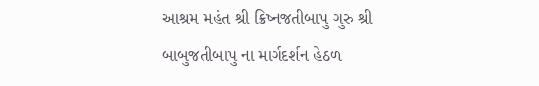આશ્રમ મહંત શ્રી ક્રિષ્નજતીબાપુ ગુરુ શ્રી બાબુજતીબાપુ ના માર્ગદર્શન હેઠળ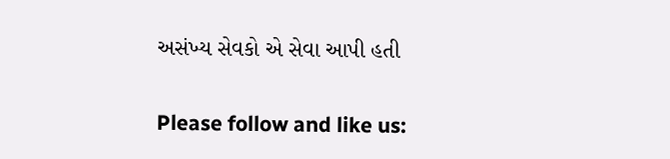અસંખ્ય સેવકો એ સેવા આપી હતી

Please follow and like us: